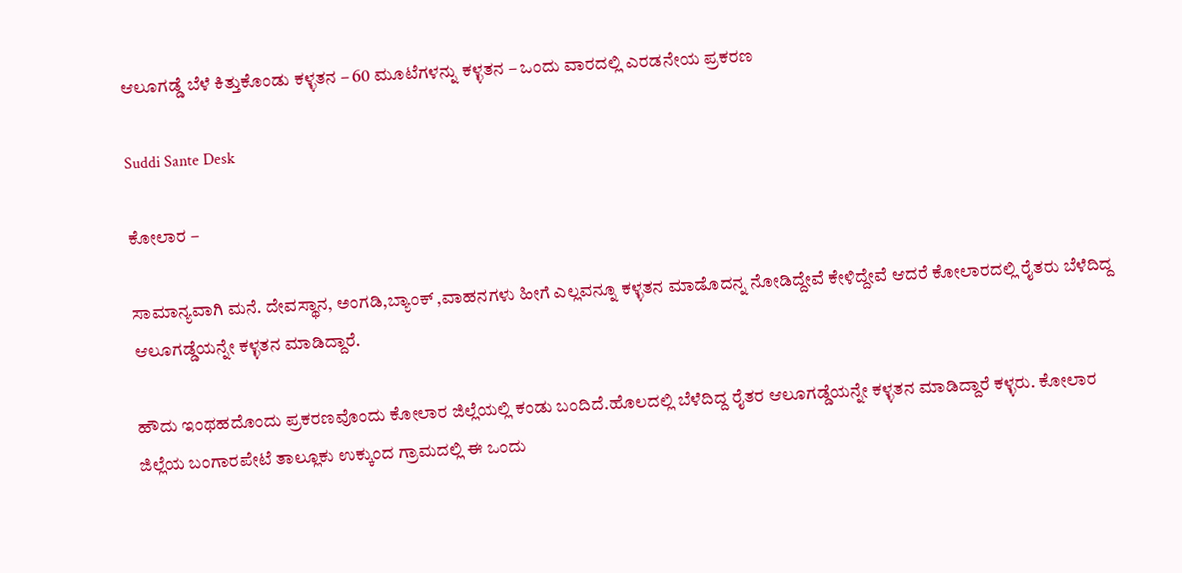ಆಲೂಗಡ್ಡೆ ಬೆಳೆ ಕಿತ್ತುಕೊಂಡು ಕಳ್ಳತನ – 60 ಮೂಟೆಗಳನ್ನು ಕಳ್ಳತನ – ಒಂದು ವಾರದಲ್ಲಿ ಎರಡನೇಯ ಪ್ರಕರಣ

Suddi Sante Desk

ಕೋಲಾರ –

ಸಾಮಾನ್ಯವಾಗಿ ಮನೆ. ದೇವಸ್ಥಾನ, ಅಂಗಡಿ,ಬ್ಯಾಂಕ್ ,ವಾಹನಗಳು ಹೀಗೆ ಎಲ್ಲವನ್ನೂ ಕಳ್ಳತನ ಮಾಡೊದನ್ನ ನೋಡಿದ್ದೇವೆ ಕೇಳಿದ್ದೇವೆ ಆದರೆ ಕೋಲಾರದಲ್ಲಿ ರೈತರು ಬೆಳೆದಿದ್ದ ಆಲೂಗಡ್ಡೆಯನ್ನೇ ಕಳ್ಳತನ ಮಾಡಿದ್ದಾರೆ.

ಹೌದು ಇಂಥಹದೊಂದು ಪ್ರಕರಣವೊಂದು ಕೋಲಾರ ಜಿಲ್ಲೆಯಲ್ಲಿ ಕಂಡು ಬಂದಿದೆ.ಹೊಲದಲ್ಲಿ ಬೆಳೆದಿದ್ದ ರೈತರ ಆಲೂಗಡ್ಡೆಯನ್ನೇ ಕಳ್ಳತನ ಮಾಡಿದ್ದಾರೆ ಕಳ್ಳರು. ಕೋಲಾರ ಜಿಲ್ಲೆಯ ಬಂಗಾರಪೇಟೆ ತಾಲ್ಲೂಕು ಉಕ್ಕುಂದ ಗ್ರಾಮದಲ್ಲಿ ಈ ಒಂದು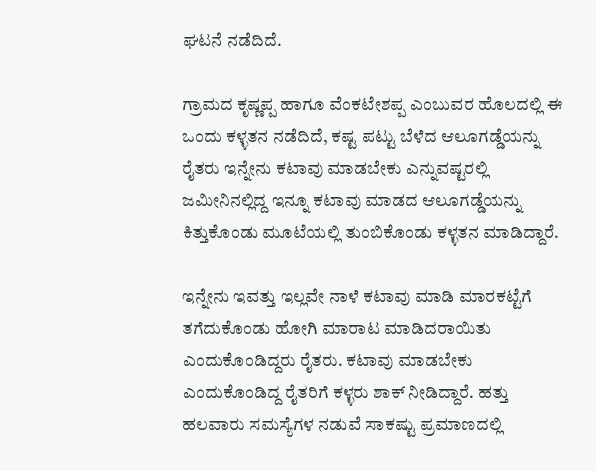ಘಟನೆ ನಡೆದಿದೆ.

ಗ್ರಾಮದ ಕೃಷ್ಣಪ್ಪ ಹಾಗೂ ವೆಂಕಟೇಶಪ್ಪ ಎಂಬುವರ ಹೊಲದಲ್ಲಿ ಈ ಒಂದು ಕಳ್ಳತನ ನಡೆದಿದೆ, ಕಷ್ಟ ಪಟ್ಟು ಬೆಳೆದ ಆಲೂಗಡ್ಡೆಯನ್ನು ರೈತರು ಇನ್ನೇನು ಕಟಾವು ಮಾಡಬೇಕು ಎನ್ನುವಷ್ಟರಲ್ಲಿ ಜಮೀನಿನಲ್ಲಿದ್ದ ಇನ್ನೂ ಕಟಾವು ಮಾಡದ ಆಲೂಗಡ್ಡೆಯನ್ನು ಕಿತ್ತುಕೊಂಡು ಮೂಟೆಯಲ್ಲಿ ತುಂಬಿಕೊಂಡು ಕಳ್ಳತನ ಮಾಡಿದ್ದಾರೆ.

ಇನ್ನೇನು ಇವತ್ತು ಇಲ್ಲವೇ ನಾಳೆ ಕಟಾವು ಮಾಡಿ ಮಾರಕಟ್ಟೆಗೆ ತಗೆದುಕೊಂಡು ಹೋಗಿ ಮಾರಾಟ ಮಾಡಿದರಾಯಿತು ಎಂದುಕೊಂಡಿದ್ದರು ರೈತರು. ಕಟಾವು ಮಾಡಬೇಕು ಎಂದುಕೊಂಡಿದ್ದ ರೈತರಿಗೆ ಕಳ್ಳರು ಶಾಕ್ ನೀಡಿದ್ದಾರೆ. ಹತ್ತು ಹಲವಾರು ಸಮಸ್ಯೆಗಳ ನಡುವೆ ಸಾಕಷ್ಟು ಪ್ರಮಾಣದಲ್ಲಿ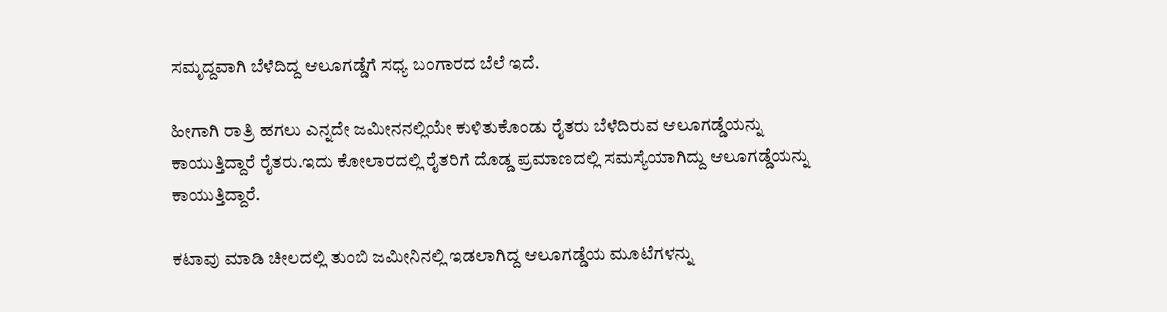ಸಮೃದ್ದವಾಗಿ ಬೆಳೆದಿದ್ದ ಆಲೂಗಡ್ಡೆಗೆ ಸಧ್ಯ ಬಂಗಾರದ ಬೆಲೆ ಇದೆ.

ಹೀಗಾಗಿ ರಾತ್ರಿ ಹಗಲು ಎನ್ನದೇ ಜಮೀನನಲ್ಲಿಯೇ ಕುಳಿತುಕೊಂಡು ರೈತರು ಬೆಳೆದಿರುವ ಆಲೂಗಡ್ಡೆಯನ್ನು ಕಾಯುತ್ತಿದ್ದಾರೆ ರೈತರು.ಇದು ಕೋಲಾರದಲ್ಲಿ ರೈತರಿಗೆ ದೊಡ್ಡ ಪ್ರಮಾಣದಲ್ಲಿ ಸಮಸ್ಯೆಯಾಗಿದ್ದು ಆಲೂಗಡ್ಡೆಯನ್ನು ಕಾಯುತ್ತಿದ್ದಾರೆ.

ಕಟಾವು ಮಾಡಿ ಚೀಲದಲ್ಲಿ ತುಂಬಿ ಜಮೀನಿನಲ್ಲಿ ಇಡಲಾಗಿದ್ದ ಆಲೂಗಡ್ಡೆಯ ಮೂಟೆಗಳನ್ನು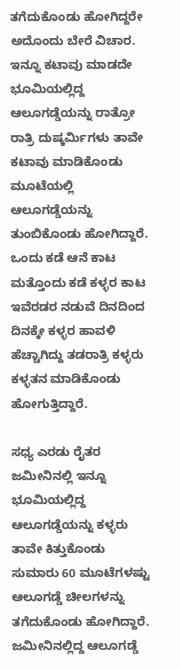ತಗೆದುಕೊಂಡು ಹೋಗಿದ್ದರೇ ಅದೊಂದು ಬೇರೆ ವಿಚಾರ. ಇನ್ನೂ ಕಟಾವು ಮಾಡದೇ ಭೂಮಿಯಲ್ಲಿದ್ದ ಆಲೂಗಡ್ಡೆಯನ್ನು ರಾತ್ರೋ ರಾತ್ರಿ ದುಷ್ಕರ್ಮಿಗಳು ತಾವೇ ಕಟಾವು ಮಾಡಿಕೊಂಡು ಮೂಟೆಯಲ್ಲಿ ಆಲೂಗಡ್ಡೆಯನ್ನು ತುಂಬಿಕೊಂಡು ಹೋಗಿದ್ದಾರೆ. ಒಂದು ಕಡೆ ಆನೆ ಕಾಟ ಮತ್ತೊಂದು ಕಡೆ ಕಳ್ಳರ ಕಾಟ ಇವೆರಡರ ನಡುವೆ ದಿನದಿಂದ ದಿನಕ್ಕೇ ಕಳ್ಳರ ಹಾವಳಿ ಹೆಚ್ಚಾಗಿದ್ದು ತಡರಾತ್ರಿ ಕಳ್ಳರು ಕಳ್ಳತನ ಮಾಡಿಕೊಂಡು ಹೋಗುತ್ತಿದ್ದಾರೆ.

ಸಧ್ಯ ಎರಡು ರೈತರ ಜಮೀನಿನಲ್ಲಿ ಇನ್ನೂ ಭೂಮಿಯಲ್ಲಿದ್ದ ಆಲೂಗಡ್ಡೆಯನ್ನು ಕಳ್ಳರು ತಾವೇ ಕಿತ್ತುಕೊಂಡು ಸುಮಾರು 60 ಮೂಟೆಗಳಷ್ಟು ಆಲೂಗಡ್ಡೆ ಚೀಲಗಳನ್ನು ತಗೆದುಕೊಂಡು ಹೋಗಿದ್ದಾರೆ. ಜಮೀನಿನಲ್ಲಿದ್ದ ಆಲೂಗಡ್ಡೆ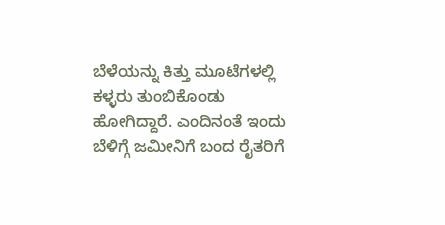ಬೆಳೆಯನ್ನು ಕಿತ್ತು ಮೂಟೆಗಳಲ್ಲಿ ಕಳ್ಳರು ತುಂಬಿಕೊಂಡು ಹೋಗಿದ್ದಾರೆ. ಎಂದಿನಂತೆ ಇಂದು ಬೆಳಿಗ್ಗೆ ಜಮೀನಿಗೆ ಬಂದ ರೈತರಿಗೆ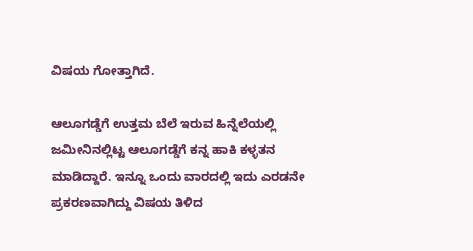ವಿಷಯ ಗೋತ್ತಾಗಿದೆ.

ಆಲೂಗಡ್ಡೆಗೆ ಉತ್ತಮ ಬೆಲೆ ಇರುವ ಹಿನ್ನೆಲೆಯಲ್ಲಿ ಜಮೀನಿನಲ್ಲಿಟ್ಟ ಆಲೂಗಡ್ಡೆಗೆ ಕನ್ನ ಹಾಕಿ ಕಳ್ಳತನ ಮಾಡಿದ್ದಾರೆ. ಇನ್ನೂ ಒಂದು ವಾರದಲ್ಲಿ ಇದು ಎರಡನೇ ಪ್ರಕರಣವಾಗಿದ್ದು ವಿಷಯ ತಿಳಿದ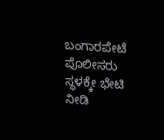ಬಂಗಾರಪೇಟೆ ಪೊಲೀಸರು ಸ್ಥಳಕ್ಕೇ ಭೇಟಿ ನೀಡಿ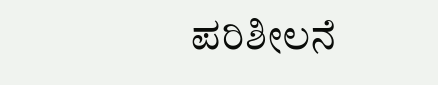ಪರಿಶೀಲನೆ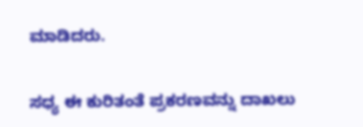ಮಾಡಿದರು.

ಸಧ್ಯ ಈ ಕುರಿತಂತೆ ಪ್ರಕರಣವನ್ನು ದಾಖಲು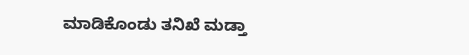ಮಾಡಿಕೊಂಡು ತನಿಖೆ ಮಡ್ತಾ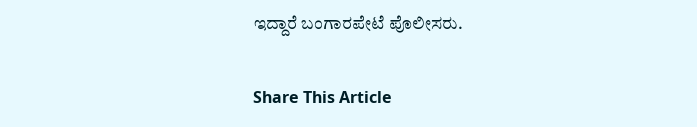ಇದ್ದಾರೆ ಬಂಗಾರಪೇಟೆ ಪೊಲೀಸರು.

Share This Article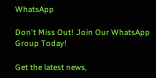WhatsApp

Don't Miss Out! Join Our WhatsApp Group Today!

Get the latest news,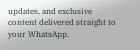updates, and exclusive content delivered straight to your WhatsApp.